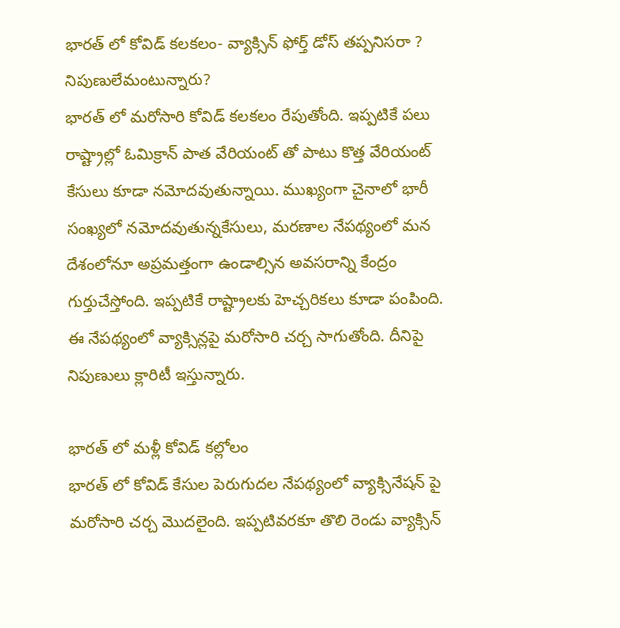భారత్ లో కోవిడ్ కలకలం- వ్యాక్సిన్ ఫోర్త్ డోస్ తప్పనిసరా ? నిపుణులేమంటున్నారు?
భారత్ లో మరోసారి కోవిడ్ కలకలం రేపుతోంది. ఇప్పటికే పలు రాష్ట్రాల్లో ఓమిక్రాన్ పాత వేరియంట్ తో పాటు కొత్త వేరియంట్ కేసులు కూడా నమోదవుతున్నాయి. ముఖ్యంగా చైనాలో భారీ సంఖ్యలో నమోదవుతున్నకేసులు, మరణాల నేపథ్యంలో మన దేశంలోనూ అప్రమత్తంగా ఉండాల్సిన అవసరాన్ని కేంద్రం గుర్తుచేస్తోంది. ఇప్పటికే రాష్ట్రాలకు హెచ్చరికలు కూడా పంపింది. ఈ నేపథ్యంలో వ్యాక్సిన్లపై మరోసారి చర్చ సాగుతోంది. దీనిపై నిపుణులు క్లారిటీ ఇస్తున్నారు.

భారత్ లో మళ్లీ కోవిడ్ కల్లోలం
భారత్ లో కోవిడ్ కేసుల పెరుగుదల నేపథ్యంలో వ్యాక్సినేషన్ పై మరోసారి చర్చ మొదలైంది. ఇప్పటివరకూ తొలి రెండు వ్యాక్సిన్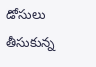డోసులు తీసుకున్న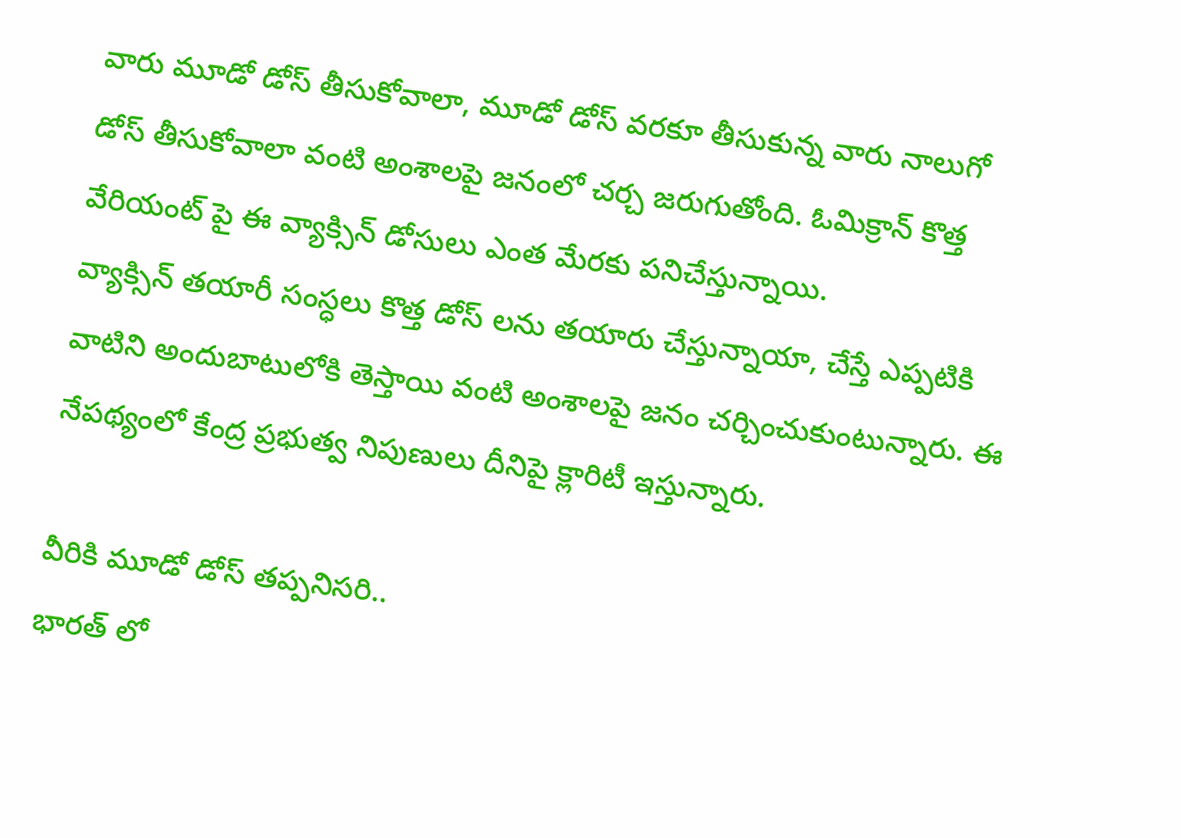వారు మూడో డోస్ తీసుకోవాలా, మూడో డోస్ వరకూ తీసుకున్న వారు నాలుగో డోస్ తీసుకోవాలా వంటి అంశాలపై జనంలో చర్చ జరుగుతోంది. ఓమిక్రాన్ కొత్త వేరియంట్ పై ఈ వ్యాక్సిన్ డోసులు ఎంత మేరకు పనిచేస్తున్నాయి.
వ్యాక్సిన్ తయారీ సంస్ధలు కొత్త డోస్ లను తయారు చేస్తున్నాయా, చేస్తే ఎప్పటికి వాటిని అందుబాటులోకి తెస్తాయి వంటి అంశాలపై జనం చర్చించుకుంటున్నారు. ఈ నేపథ్యంలో కేంద్ర ప్రభుత్వ నిపుణులు దీనిపై క్లారిటీ ఇస్తున్నారు.

వీరికి మూడో డోస్ తప్పనిసరి..
భారత్ లో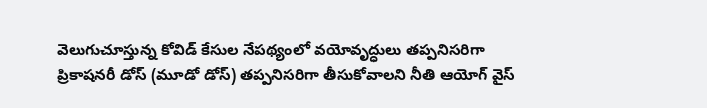వెలుగుచూస్తున్న కోవిడ్ కేసుల నేపథ్యంలో వయోవృద్ధులు తప్పనిసరిగా ప్రికాషనరీ డోస్ (మూడో డోస్) తప్పనిసరిగా తీసుకోవాలని నీతి ఆయోగ్ వైస్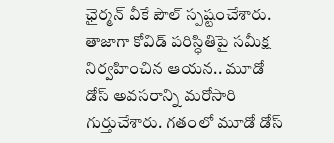ఛైర్మన్ వీకే పౌల్ స్పష్టంచేశారు. తాజాగా కోవిడ్ పరిస్ధితిపై సమీక్ష నిర్వహించిన ఆయన.. మూడో డోస్ అవసరాన్ని మరోసారి గుర్తుచేశారు. గతంలో మూడో డోస్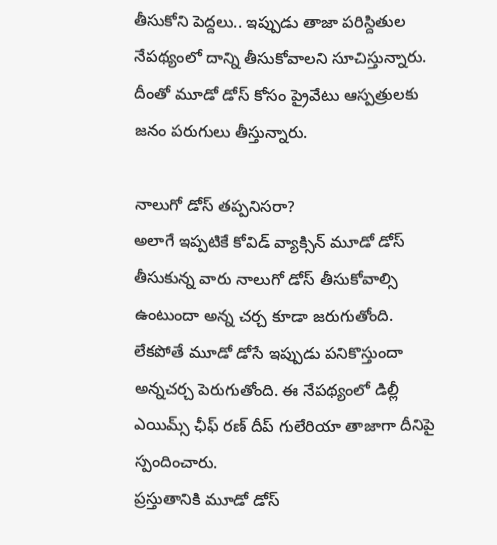తీసుకోని పెద్దలు.. ఇప్పుడు తాజా పరిస్దితుల నేపథ్యంలో దాన్ని తీసుకోవాలని సూచిస్తున్నారు. దీంతో మూడో డోస్ కోసం ప్రైవేటు ఆస్పత్రులకు జనం పరుగులు తీస్తున్నారు.

నాలుగో డోస్ తప్పనిసరా?
అలాగే ఇప్పటికే కోవిడ్ వ్యాక్సిన్ మూడో డోస్ తీసుకున్న వారు నాలుగో డోస్ తీసుకోవాల్సి ఉంటుందా అన్న చర్చ కూడా జరుగుతోంది. లేకపోతే మూడో డోసే ఇప్పుడు పనికొస్తుందా అన్నచర్చ పెరుగుతోంది. ఈ నేపథ్యంలో డిల్లీ ఎయిమ్స్ ఛీఫ్ రణ్ దీప్ గులేరియా తాజాగా దీనిపై స్పందించారు.
ప్రస్తుతానికి మూడో డోస్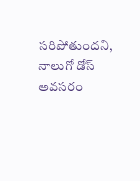సరిపోతుందని, నాలుగో డోస్ అవసరం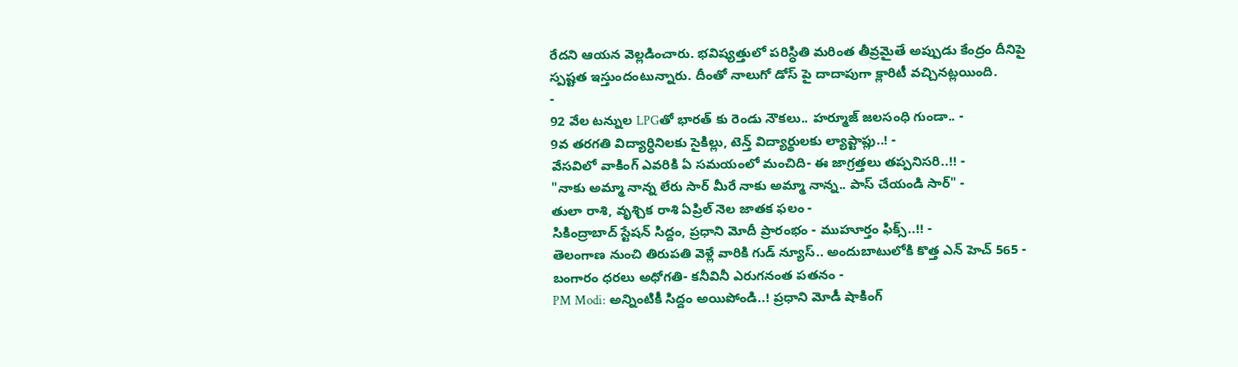రేదని ఆయన వెల్లడించారు. భవిష్యత్తులో పరిస్ధితి మరింత తీవ్రమైతే అప్పుడు కేంద్రం దీనిపై స్పష్టత ఇస్తుందంటున్నారు. దీంతో నాలుగో డోస్ పై దాదాపుగా క్లారిటీ వచ్చినట్లయింది.
-
92 వేల టన్నుల LPGతో భారత్ కు రెండు నౌకలు.. హర్మూజ్ జలసంధి గుండా.. -
9వ తరగతి విద్యార్ధినిలకు సైకిల్లు, టెన్త్ విద్యార్థులకు ల్యాప్టాప్లు..! -
వేసవిలో వాకింగ్ ఎవరికి ఏ సమయంలో మంచిది- ఈ జాగ్రత్తలు తప్పనిసరి..!! -
"నాకు అమ్మా నాన్న లేరు సార్ మీరే నాకు అమ్మా నాన్న.. పాస్ చేయండి సార్" -
తులా రాశి, వృశ్చిక రాశి ఏప్రిల్ నెల జాతక ఫలం -
సికింద్రాబాద్ స్టేషన్ సిద్దం, ప్రధాని మోదీ ప్రారంభం - ముహూర్తం ఫిక్స్..!! -
తెలంగాణ నుంచి తిరుపతి వెళ్లే వారికి గుడ్ న్యూస్.. అందుబాటులోకి కొత్త ఎన్ హెచ్ 565 -
బంగారం ధరలు అధోగతి- కనీవినీ ఎరుగనంత పతనం -
PM Modi: అన్నింటికీ సిద్దం అయిపోండి..! ప్రధాని మోడీ షాకింగ్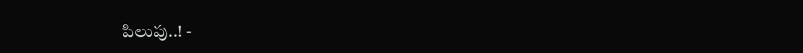పిలుపు..! -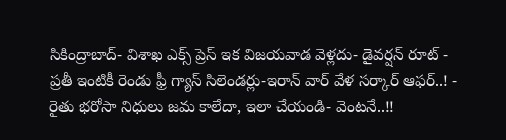సికింద్రాబాద్- విశాఖ ఎక్స్ ప్రెస్ ఇక విజయవాడ వెళ్లదు- డైవర్షన్ రూట్ -
ప్రతీ ఇంటికీ రెండు ఫ్రీ గ్యాస్ సిలెండర్లు-ఇరాన్ వార్ వేళ సర్కార్ ఆఫర్..! -
రైతు భరోసా నిధులు జమ కాలేదా, ఇలా చేయండి- వెంటనే..!!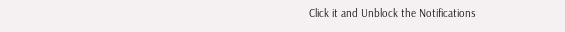Click it and Unblock the Notifications